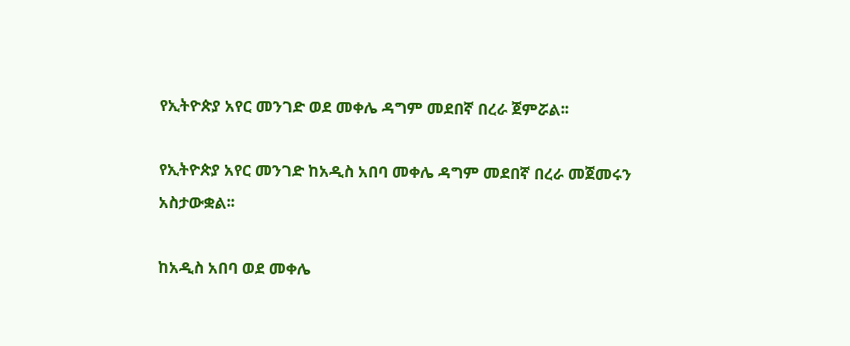የኢትዮጵያ አየር መንገድ ወደ መቀሌ ዳግም መደበኛ በረራ ጀምሯል፡፡

የኢትዮጵያ አየር መንገድ ከአዲስ አበባ መቀሌ ዳግም መደበኛ በረራ መጀመሩን አስታውቋል፡፡

ከአዲስ አበባ ወደ መቀሌ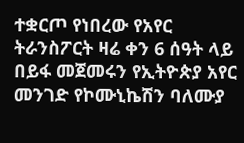ተቋርጦ የነበረው የአየር ትራንስፖርት ዛሬ ቀን 6 ሰዓት ላይ በይፋ መጀመሩን የኢትዮጵያ አየር መንገድ የኮሙኒኬሽን ባለሙያ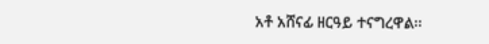አቶ አሸናፊ ዘርዓይ ተናግረዋል፡፡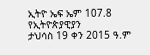ኢትዮ ኤፍ ኤም 107.8 የኢትዮጵያዊያን
ታህሳስ 19 ቀን 2015 ዓ.ም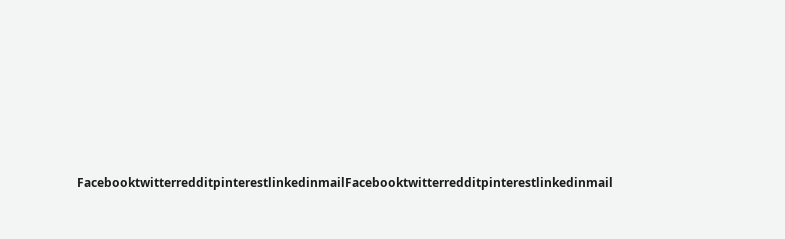FacebooktwitterredditpinterestlinkedinmailFacebooktwitterredditpinterestlinkedinmail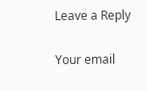Leave a Reply

Your email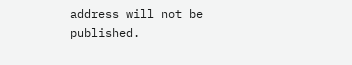address will not be published.